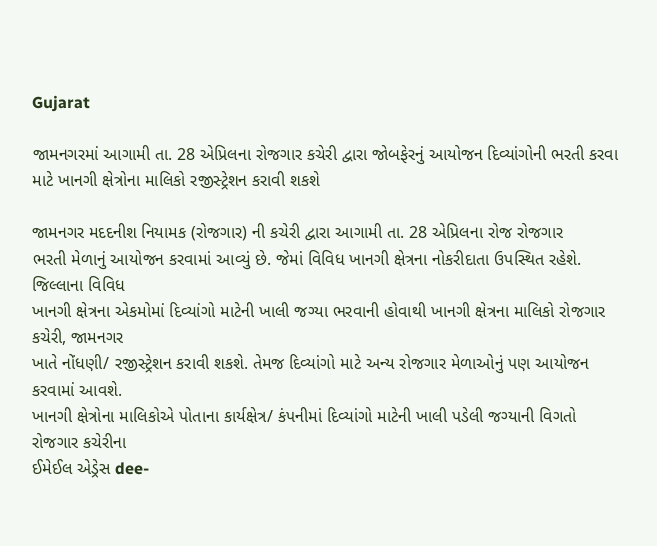Gujarat

જામનગરમાં આગામી તા. 28 એપ્રિલના રોજગાર કચેરી દ્વારા જોબફેરનું આયોજન દિવ્યાંગોની ભરતી કરવા માટે ખાનગી ક્ષેત્રોના માલિકો રજીસ્ટ્રેશન કરાવી શકશે

જામનગર મદદનીશ નિયામક (રોજગાર) ની કચેરી દ્વારા આગામી તા. 28 એપ્રિલના રોજ રોજગાર
ભરતી મેળાનું આયોજન કરવામાં આવ્યું છે. જેમાં વિવિધ ખાનગી ક્ષેત્રના નોકરીદાતા ઉપસ્થિત રહેશે. જિલ્લાના વિવિધ
ખાનગી ક્ષેત્રના એકમોમાં દિવ્યાંગો માટેની ખાલી જગ્યા ભરવાની હોવાથી ખાનગી ક્ષેત્રના માલિકો રોજગાર કચેરી, જામનગર
ખાતે નોંધણી/ રજીસ્ટ્રેશન કરાવી શકશે. તેમજ દિવ્યાંગો માટે અન્ય રોજગાર મેળાઓનું પણ આયોજન કરવામાં આવશે.
ખાનગી ક્ષેત્રોના માલિકોએ પોતાના કાર્યક્ષેત્ર/ કંપનીમાં દિવ્યાંગો માટેની ખાલી પડેલી જગ્યાની વિગતો રોજગાર કચેરીના
ઈમેઈલ એડ્રેસ dee-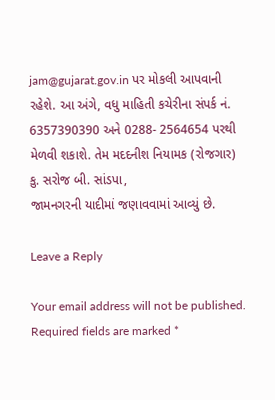jam@gujarat.gov.in પર મોકલી આપવાની રહેશે. આ અંગે, વધુ માહિતી કચેરીના સંપર્ક નં.
6357390390 અને 0288- 2564654 પરથી મેળવી શકાશે. તેમ મદદનીશ નિયામક (રોજગાર) કુ. સરોજ બી. સાંડપા,
જામનગરની યાદીમાં જણાવવામાં આવ્યું છે.

Leave a Reply

Your email address will not be published. Required fields are marked *